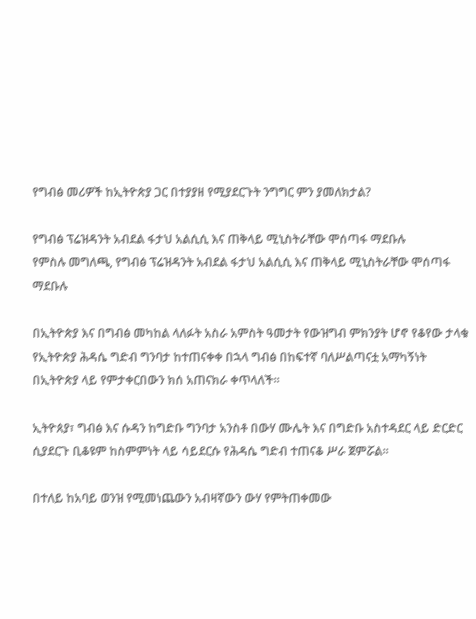የግብፅ መሪዎች ከኢትዮጵያ ጋር በተያያዘ የሚያደርጉት ንግግር ምን ያመለክታል?

የግብፅ ፕሬዝዳንት አብደል ፋታህ አልሲሲ እና ጠቅላይ ሚኒስትራቸው ሞሰጣፋ ማደቡሉ
የምስሉ መግለጫ, የግብፅ ፕሬዝዳንት አብደል ፋታህ አልሲሲ እና ጠቅላይ ሚኒስትራቸው ሞሰጣፋ ማደቡሉ

በኢትዮጵያ እና በግብፅ መካከል ላለፉት አስራ አምስት ዓመታት የውዝግብ ምክንያት ሆኖ የቆየው ታላቁ የኢትዮጵያ ሕዳሴ ግድብ ግንባታ ከተጠናቀቀ በኋላ ግብፅ በከፍተኛ ባለሥልጣናቷ አማካኝነት በኢትዮጵያ ላይ የምታቀርበውን ክሰ አጠናክራ ቀጥላለች።

ኢትዮጰያ፣ ግብፅ እና ሱዳን ከግድቡ ግንባታ አንስቶ በውሃ ሙሌት እና በግድቡ አስተዳደር ላይ ድርድር ሲያደርጉ ቢቆዩም ከስምምነት ላይ ሳይደርሱ የሕዳሴ ግድብ ተጠናቆ ሥራ ጀምሯል።

በተለይ ከአባይ ወንዝ የሚመነጨውን አብዛኛውን ውሃ የምትጠቀመው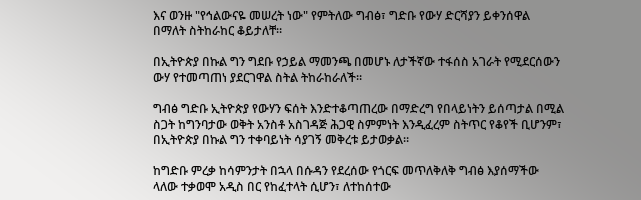እና ወንዙ "የኅልውናዬ መሠረት ነው" የምትለው ግብፅ፣ ግድቡ የውሃ ድርሻያን ይቀንሰዋል በማለት ስትከራከር ቆይታለቸ።

በኢትዮጵያ በኩል ግን ግደቡ የኃይል ማመንጫ በመሆኑ ለታችኛው ተፋሰስ አገራት የሚደርሰውን ውሃ የተመጣጠነ ያደርገዋል ስትል ትከራከራለች።

ግብፅ ግድቡ ኢትዮጵያ የውሃን ፍሰት እንድተቆጣጠረው በማድረግ የበላይነትን ይሰጣታል በሚል ስጋት ከግንባታው ወቅት አንስቶ አስገዳጅ ሕጋዊ ስምምነት እንዲፈረም ስትጥር የቆየች ቢሆንም፣ በኢትዮጵያ በኩል ግን ተቀባይነት ሳያገኝ መቅረቱ ይታወቃል።

ከግድቡ ምረቃ ከሳምንታት በኋላ በሱዳን የደረሰው የጎርፍ መጥለቅለቅ ግብፅ እያሰማችው ላለው ተቃወሞ አዲስ በር የከፈተላት ሲሆን፣ ለተከሰተው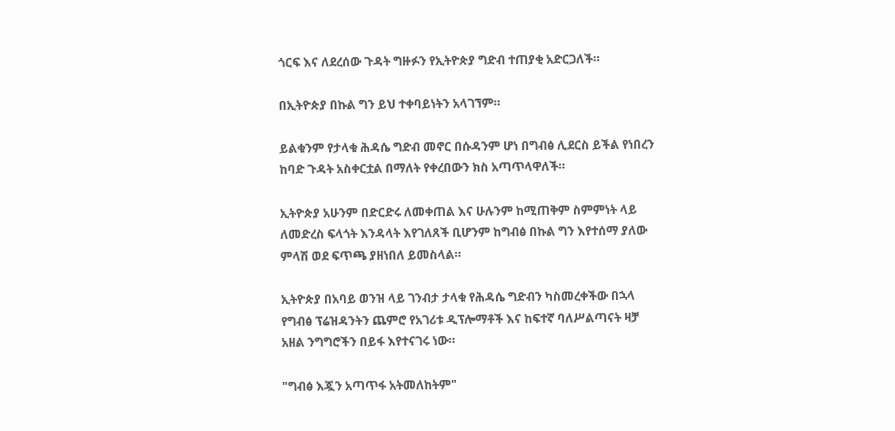ጎርፍ እና ለደረሰው ጉዳት ግዙፉን የኢትዮጵያ ግድብ ተጠያቂ አድርጋለች።

በኢትዮጵያ በኩል ግን ይህ ተቀባይነትን አላገኘም።

ይልቁንም የታላቁ ሕዳሴ ግድብ መኖር በሱዳንም ሆነ በግብፅ ሊደርስ ይችል የነበረን ከባድ ጉዳት አስቀርቷል በማለት የቀረበውን ክስ አጣጥላዋለች።

ኢትዮጵያ አሁንም በድርድሩ ለመቀጠል እና ሁሉንም ከሚጠቅም ስምምነት ላይ ለመድረስ ፍላጎት እንዳላት እየገለጸች ቢሆንም ከግብፅ በኩል ግን እየተሰማ ያለው ምላሽ ወደ ፍጥጫ ያዘነበለ ይመስላል።

ኢትዮጵያ በአባይ ወንዝ ላይ ገንብታ ታላቁ የሕዳሴ ግድብን ካስመረቀችው በኋላ የግብፅ ፕሬዝዳንትን ጨምሮ የአገሪቱ ዲፕሎማቶች እና ከፍተኛ ባለሥልጣናት ዛቻ አዘል ንግግሮችን በይፋ እየተናገሩ ነው።

"ግብፅ እጇን አጣጥፋ አትመለከትም"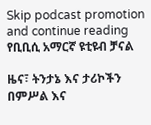Skip podcast promotion and continue reading
የቢቢሲ አማርኛ ዩቲዩብ ቻናል

ዜና፣ ትንታኔ እና ታሪኮችን በምሥል እና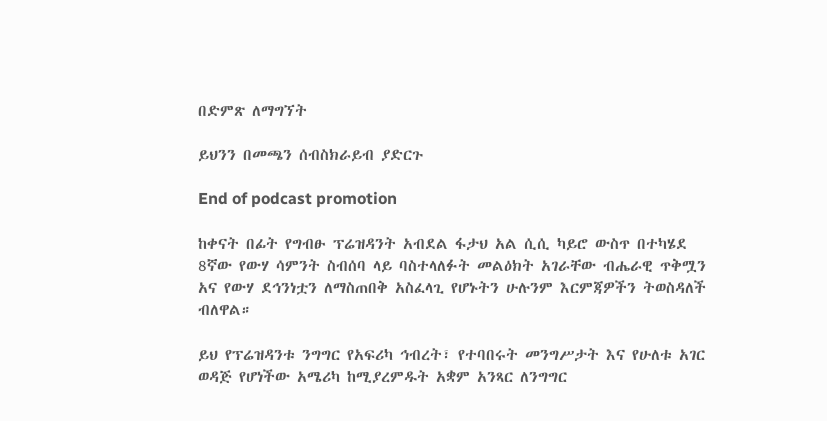በድምጽ ለማግኘት

ይህንን በመጫን ሰብስክራይብ ያድርጉ

End of podcast promotion

ከቀናት በፊት የግብፁ ፕሬዝዳንት አብደል ፋታህ አል ሲሲ ካይሮ ውስጥ በተካሄደ 8ኛው የውሃ ሳምንት ስብሰባ ላይ ባስተላለፉት መልዕክት አገራቸው ብሔራዊ ጥቅሟን አና የውሃ ደኅንነቷን ለማስጠበቅ አስፈላጊ የሆኑትን ሁሉንም እርምጃዎችን ትወስዳለች ብለዋል።

ይህ የፕሬዝዳንቱ ንግግር የአፍሪካ ኅብረት፣ የተባበሩት መንግሥታት እና የሁለቱ አገር ወዳጅ የሆነችው አሜሪካ ከሚያረምዱት አቋም አንጻር ለንግግር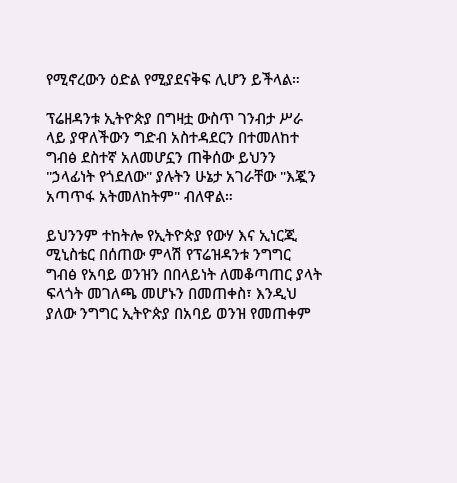የሚኖረውን ዕድል የሚያደናቅፍ ሊሆን ይችላል።

ፕሬዘዳንቱ ኢትዮጵያ በግዛቷ ውስጥ ገንብታ ሥራ ላይ ያዋለችውን ግድብ አስተዳደርን በተመለከተ ግብፅ ደስተኛ አለመሆኗን ጠቅሰው ይህንን "ኃላፊነት የጎደለው" ያሉትን ሁኔታ አገራቸው "እጇን አጣጥፋ አትመለከትም" ብለዋል።

ይህንንም ተከትሎ የኢትዮጵያ የውሃ እና ኢነርጂ ሚኒስቴር በሰጠው ምላሽ የፕሬዝዳንቱ ንግግር ግብፅ የአባይ ወንዝን በበላይነት ለመቆጣጠር ያላት ፍላጎት መገለጫ መሆኑን በመጠቀስ፣ እንዲህ ያለው ንግግር ኢትዮጵያ በአባይ ወንዝ የመጠቀም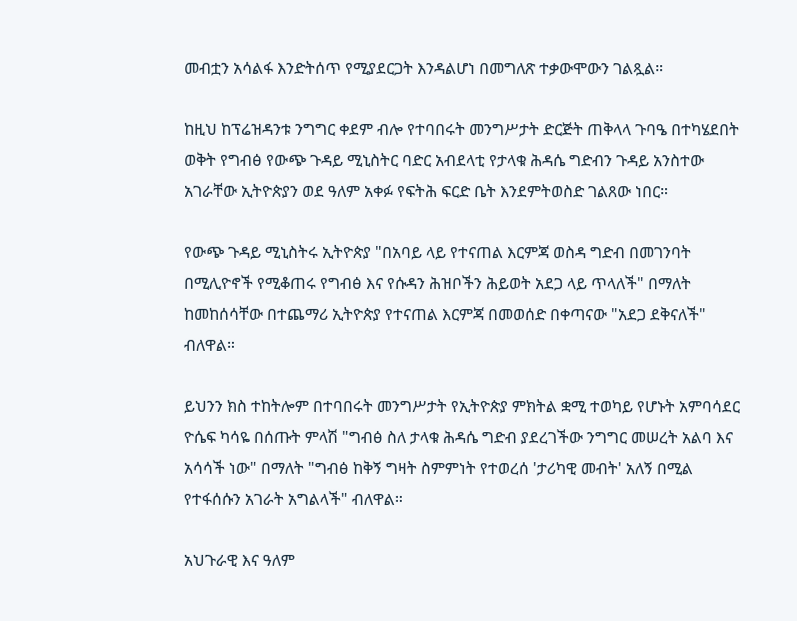መብቷን አሳልፋ እንድትሰጥ የሚያደርጋት እንዳልሆነ በመግለጽ ተቃውሞውን ገልጿል።

ከዚህ ከፕሬዝዳንቱ ንግግር ቀደም ብሎ የተባበሩት መንግሥታት ድርጅት ጠቅላላ ጉባዔ በተካሄደበት ወቅት የግብፅ የውጭ ጉዳይ ሚኒስትር ባድር አብደላቲ የታላቁ ሕዳሴ ግድብን ጉዳይ አንስተው አገራቸው ኢትዮጵያን ወደ ዓለም አቀፉ የፍትሕ ፍርድ ቤት እንደምትወስድ ገልጸው ነበር።

የውጭ ጉዳይ ሚኒስትሩ ኢትዮጵያ "በአባይ ላይ የተናጠል እርምጃ ወስዳ ግድብ በመገንባት በሚሊዮኖች የሚቆጠሩ የግብፅ እና የሱዳን ሕዝቦችን ሕይወት አደጋ ላይ ጥላለች" በማለት ከመከሰሳቸው በተጨማሪ ኢትዮጵያ የተናጠል እርምጃ በመወሰድ በቀጣናው "አደጋ ደቅናለች" ብለዋል።

ይህንን ክስ ተከትሎም በተባበሩት መንግሥታት የኢትዮጵያ ምክትል ቋሚ ተወካይ የሆኑት አምባሳደር ዮሴፍ ካሳዬ በሰጡት ምላሽ "ግብፅ ስለ ታላቁ ሕዳሴ ግድብ ያደረገችው ንግግር መሠረት አልባ እና አሳሳች ነው" በማለት "ግብፅ ከቅኝ ግዛት ስምምነት የተወረሰ 'ታሪካዊ መብት' አለኝ በሚል የተፋሰሱን አገራት አግልላች" ብለዋል።

አህጉራዊ እና ዓለም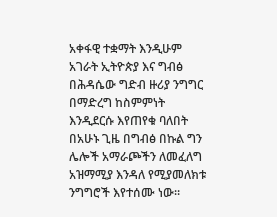አቀፋዊ ተቋማት እንዲሁም አገራት ኢትዮጵያ እና ግብፅ በሕዳሴው ግድብ ዙሪያ ንግግር በማድረግ ከስምምነት እንዲደርሱ እየጠየቁ ባለበት በአሁኑ ጊዜ በግብፅ በኩል ግን ሌሎች አማራጮችን ለመፈለግ አዝማሚያ እንዳለ የሚያመለክቱ ንግግሮች እየተሰሙ ነው።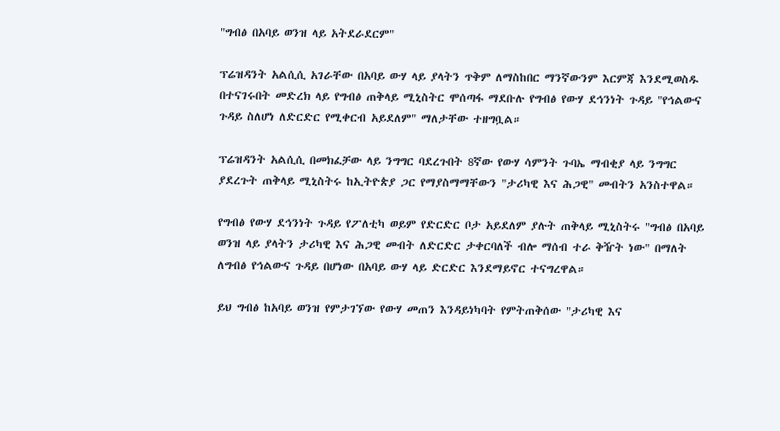"ግብፅ በአባይ ወንዝ ላይ አትደራደርም"

ፕሬዝዳንት አልሲሲ አገራቸው በአባይ ውሃ ላይ ያላትን ጥቅም ለማስከበር ማንኛውንም እርምጃ እንደሚወስዱ በተናገሩበት መድረክ ላይ የግብፅ ጠቅላይ ሚኒስትር ሞሰጣፋ ማደቡሉ የግብፅ የውሃ ደኅንነት ጉዳይ "የኅልውና ጉዳይ ስለሆነ ለድርድር የሚቀርብ አይደለም" ማለታቸው ተዘግቧል።

ፕሬዝዳንት አልሲሲ በመክፈቻው ላይ ንግግር ባደረጉበት 8ኛው የውሃ ሳምንት ጉባኤ ማብቂያ ላይ ንግግር ያደረጉት ጠቅላይ ሚኒስትሩ ከኢትዮጵያ ጋር የማያስማማቸውን "ታሪካዊ እና ሕጋዊ" መብትን አንስተዋል።

የግብፅ የውሃ ደኅንነት ጉዳይ የፖለቲካ ወይም የድርድር ቦታ አይደለም ያሉት ጠቅላይ ሚኒስትሩ "ግብፅ በአባይ ወንዝ ላይ ያላትን ታሪካዊ እና ሕጋዊ መብት ለድርድር ታቀርባለች ብሎ ማሰብ ተራ ቅዥት ነው" በማለት ለግብፅ የኅልውና ጉዳይ በሆነው በአባይ ውሃ ላይ ድርድር እንደማይኖር ተናግረዋል።

ይህ ግብፅ ከአባይ ወንዝ የምታገኘው የውሃ መጠን እንዳይነካባት የምትጠቅሰው "ታሪካዊ እና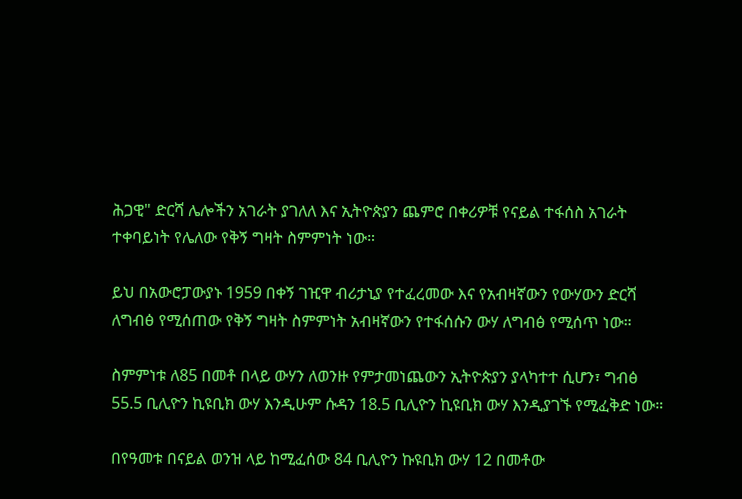ሕጋዊ" ድርሻ ሌሎችን አገራት ያገለለ እና ኢትዮጵያን ጨምሮ በቀሪዎቹ የናይል ተፋሰስ አገራት ተቀባይነት የሌለው የቅኝ ግዛት ስምምነት ነው።

ይህ በአውሮፓውያኑ 1959 በቀኝ ገዢዋ ብሪታኒያ የተፈረመው እና የአብዛኛውን የውሃውን ድርሻ ለግብፅ የሚሰጠው የቅኝ ግዛት ስምምነት አብዛኛውን የተፋሰሱን ውሃ ለግብፅ የሚሰጥ ነው።

ስምምነቱ ለ85 በመቶ በላይ ውሃን ለወንዙ የምታመነጨውን ኢትዮጵያን ያላካተተ ሲሆን፣ ግብፅ 55.5 ቢሊዮን ኪዩቢክ ውሃ እንዲሁም ሱዳን 18.5 ቢሊዮን ኪዩቢክ ውሃ እንዲያገኙ የሚፈቅድ ነው።

በየዓመቱ በናይል ወንዝ ላይ ከሚፈሰው 84 ቢሊዮን ኩዩቢክ ውሃ 12 በመቶው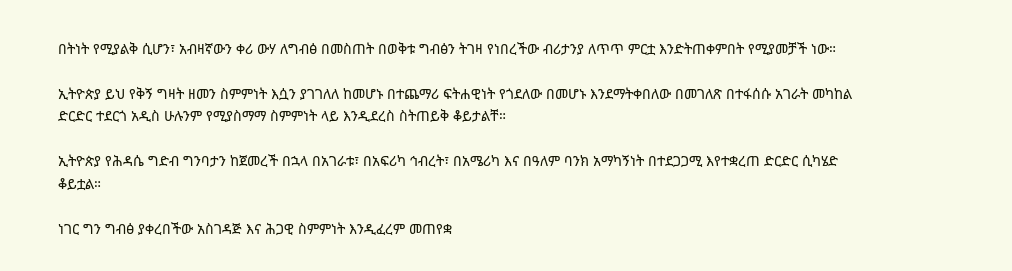በትነት የሚያልቅ ሲሆን፣ አብዛኛውን ቀሪ ውሃ ለግብፅ በመስጠት በወቅቱ ግብፅን ትገዛ የነበረችው ብሪታንያ ለጥጥ ምርቷ እንድትጠቀምበት የሚያመቻች ነው።

ኢትዮጵያ ይህ የቅኝ ግዛት ዘመን ስምምነት እሷን ያገገለለ ከመሆኑ በተጨማሪ ፍትሐዊነት የጎደለው በመሆኑ እንደማትቀበለው በመገለጽ በተፋሰሱ አገራት መካከል ድርድር ተደርጎ አዲስ ሁሉንም የሚያስማማ ስምምነት ላይ እንዲደረስ ስትጠይቅ ቆይታልቸ።

ኢትዮጵያ የሕዳሴ ግድብ ግንባታን ከጀመረች በኋላ በአገራቱ፣ በአፍሪካ ኅብረት፣ በአሜሪካ እና በዓለም ባንክ አማካኝነት በተደጋጋሚ እየተቋረጠ ድርድር ሲካሄድ ቆይቷል።

ነገር ግን ግብፅ ያቀረበችው አስገዳጅ እና ሕጋዊ ስምምነት እንዲፈረም መጠየቋ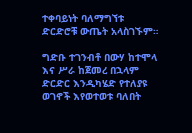ተቀባይነት ባለማግኘቱ ድርድሮቹ ውጤት አላስገኙም።

ግድቡ ተገንብቶ በውሃ ከተሞላ እና ሥራ ከጀመረ በኋላም ድርድር እንዲካሄድ የተለያዩ ወገኖች እየወተወቱ ባለበት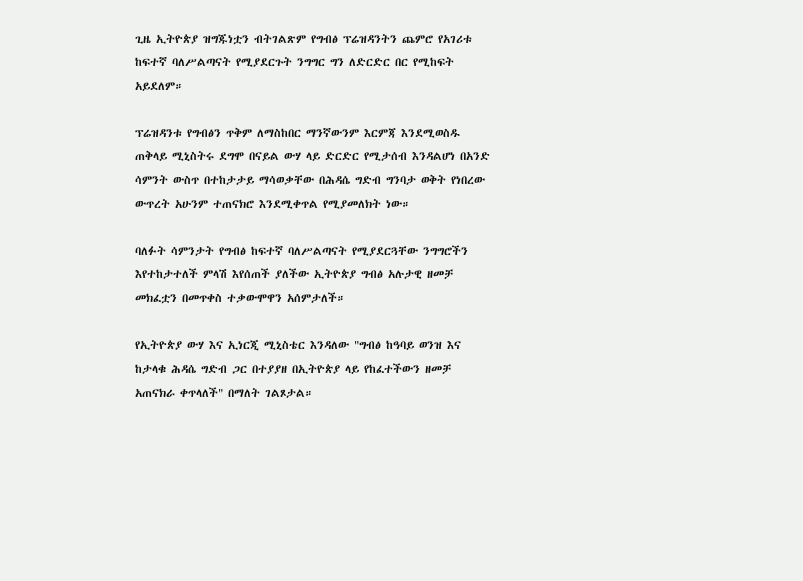ጊዜ ኢትዮጵያ ዝግጁነቷን ብትገልጽም የግብፅ ፕሬዝዳንትን ጨምሮ የአገሪቱ ከፍተኛ ባለሥልጣናት የሚያደርጉት ንግግር ግን ለድርድር በር የሚከፍት አይደለም።

ፕሬዝዳንቱ የግብፅን ጥቅም ለማስከበር ማንኛውንም እርምጃ እንደሚወስዱ ጠቅላይ ሚኒስትሩ ደግሞ በናይል ውሃ ላይ ድርድር የሚታሰብ እንዳልሆነ በአንድ ሳምንት ውስጥ በተከታታይ ማሳወቃቸው በሕዳሴ ግድብ ግንባታ ወቅት የነበረው ውጥረት አሁንም ተጠናክሮ እንደሚቀጥል የሚያመለክት ነው።

ባለፉት ሳምንታት የግብፅ ከፍተኛ ባለሥልጣናት የሚያደርጓቸው ንግግሮችን እየተከታተለች ምላሽ እየሰጠች ያለችው ኢትዮጵያ ግብፅ አሉታዊ ዘመቻ መክፈቷን በመጥቀስ ተቃውሞዋን አሰምታለች።

የኢትዮጵያ ውሃ እና ኢነርጂ ሚኒስቴር እንዳለው "ግብፅ ከዓባይ ወንዝ እና ከታላቁ ሕዳሴ ግድብ ጋር በተያያዘ በኢትዮጵያ ላይ የከፈተችውን ዘመቻ አጠናክራ ቀጥላለች" በማለት ገልጾታል።